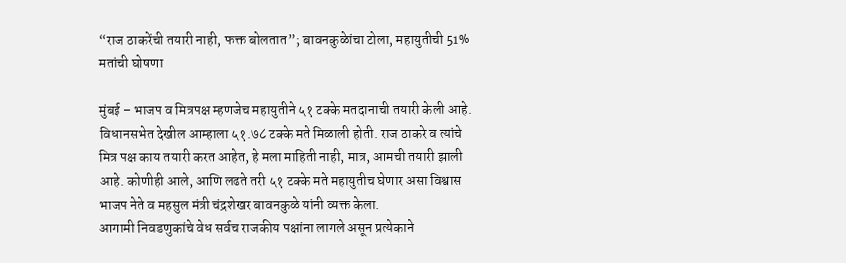“राज ठाकरेंची तयारी नाही, फक्त बोलतात”; बावनकुळेांचा टोला, महायुतीची 51% मतांची घोषणा

मुंबई – भाजप व मित्रपक्ष म्हणजेच महायुतीने ५१ टक्के मतदानाची तयारी केली आहे. विधानसभेत देखील आम्हाला ५१.७८ टक्के मते मिळाली होती. राज ठाकरे व त्यांचे मित्र पक्ष काय तयारी करत आहेत, हे मला माहिती नाही, मात्र, आमची तयारी झाली आहे. कोणीही आले, आणि लढते तरी ५१ टक्के मते महायुतीच घेणार असा विश्वास भाजप नेते व महसुल मंत्री चंद्रशेखर बावनकुळे यांनी व्यक्त केला.
आगामी निवडणुकांचे वेध सर्वच राजकीय पक्षांना लागले असून प्रत्येकाने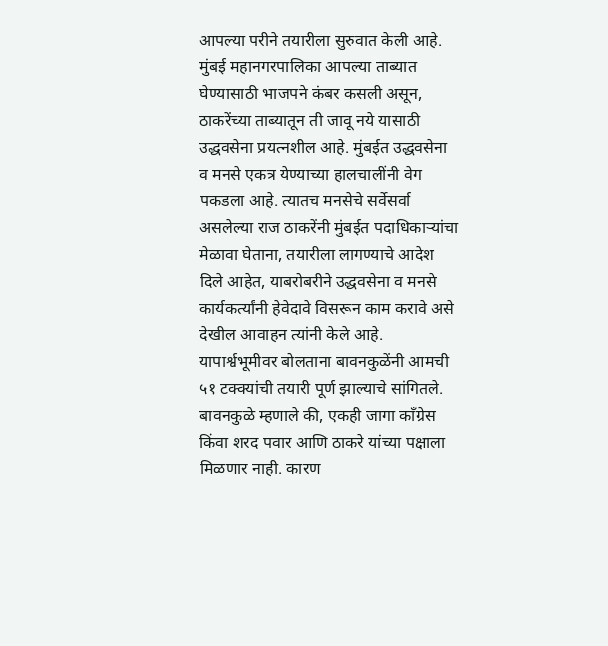आपल्या परीने तयारीला सुरुवात केली आहे.
मुंबई महानगरपालिका आपल्या ताब्यात घेण्यासाठी भाजपने कंबर कसली असून, ठाकरेंच्या ताब्यातून ती जावू नये यासाठी उद्धवसेना प्रयत्नशील आहे. मुंबईत उद्धवसेना व मनसे एकत्र येण्याच्या हालचालींनी वेग पकडला आहे. त्यातच मनसेचे सर्वेसर्वा असलेल्या राज ठाकरेंनी मुंबईत पदाधिकाऱ्यांचा मेळावा घेताना, तयारीला लागण्याचे आदेश दिले आहेत, याबरोबरीने उद्धवसेना व मनसे कार्यकर्त्यांनी हेवेदावे विसरून काम करावे असे देखील आवाहन त्यांनी केले आहे. यापार्श्वभूमीवर बोलताना बावनकुळेंनी आमची ५१ टक्क्यांची तयारी पूर्ण झाल्याचे सांगितले.
बावनकुळे म्हणाले की, एकही जागा काँग्रेस किंवा शरद पवार आणि ठाकरे यांच्या पक्षाला मिळणार नाही. कारण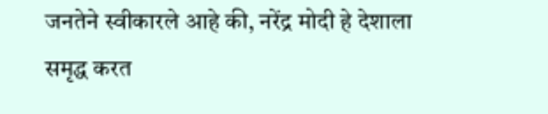जनतेने स्वीकारले आहे की, नरेंद्र मोदी हे देशाला समृद्ध करत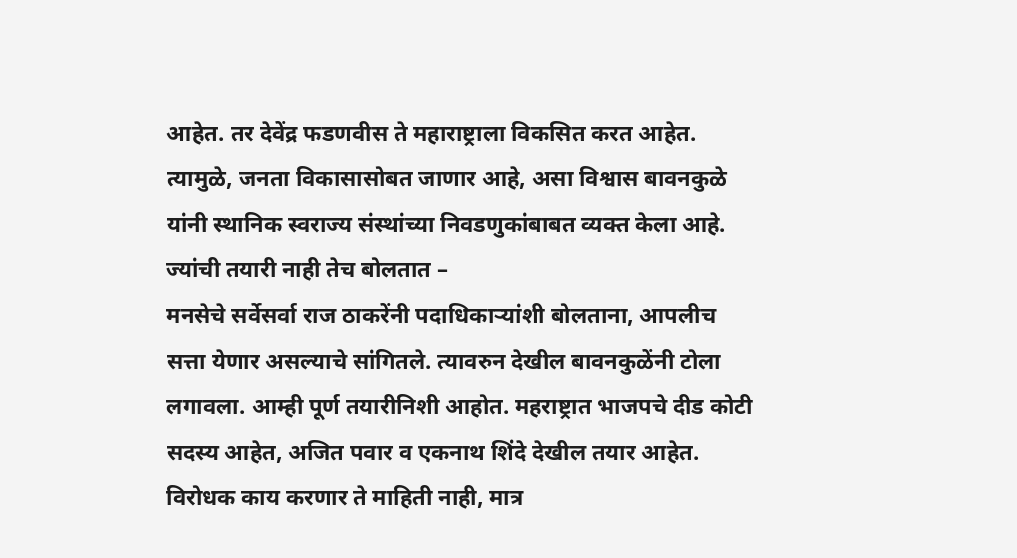आहेत. तर देवेंद्र फडणवीस ते महाराष्ट्राला विकसित करत आहेत. त्यामुळे, जनता विकासासोबत जाणार आहे, असा विश्वास बावनकुळे यांनी स्थानिक स्वराज्य संस्थांच्या निवडणुकांबाबत व्यक्त केला आहे.
ज्यांची तयारी नाही तेच बोलतात –
मनसेचे सर्वेसर्वा राज ठाकरेंनी पदाधिकाऱ्यांशी बोलताना, आपलीच सत्ता येणार असल्याचे सांगितले. त्यावरुन देखील बावनकुळेंनी टोला लगावला. आम्ही पूर्ण तयारीनिशी आहोत. महराष्ट्रात भाजपचे दीड कोटी सदस्य आहेत, अजित पवार व एकनाथ शिंदे देखील तयार आहेत. विरोधक काय करणार ते माहिती नाही, मात्र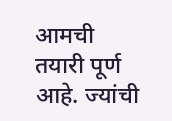आमची तयारी पूर्ण आहे. ज्यांची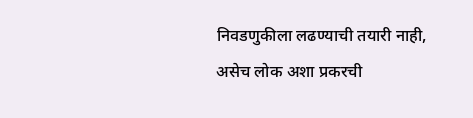निवडणुकीला लढण्याची तयारी नाही, असेच लोक अशा प्रकरची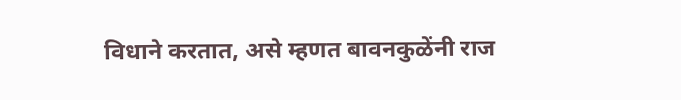विधाने करतात, असे म्हणत बावनकुळेंनी राज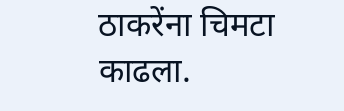ठाकरेंना चिमटा काढला.